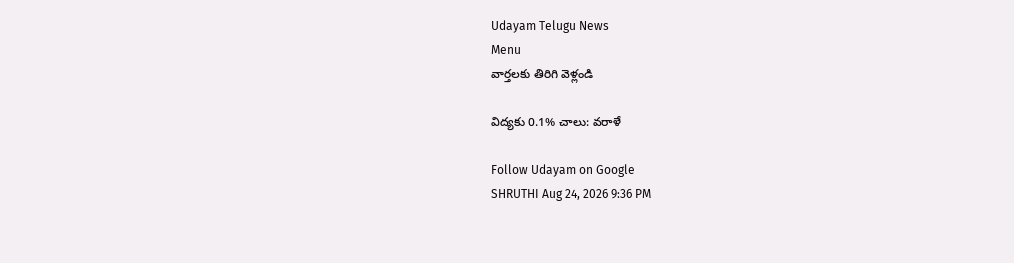Udayam Telugu News
Menu
వార్తలకు తిరిగి వెళ్లండి

విద్యకు 0.1% చాలు: వరాళే

Follow Udayam on Google
SHRUTHI Aug 24, 2026 9:36 PM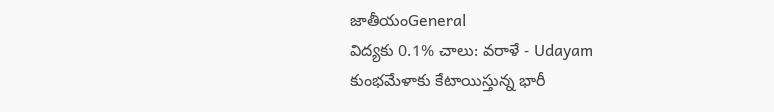జాతీయంGeneral
విద్యకు 0.1% చాలు: వరాళే - Udayam
కుంభమేళాకు కేటాయిస్తున్న భారీ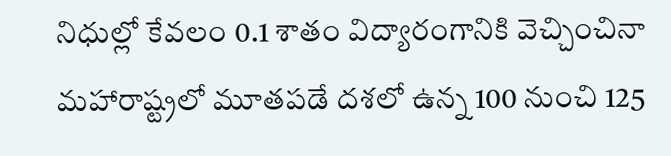నిధుల్లో కేవలం 0.1 శాతం విద్యారంగానికి వెచ్చించినా మహారాష్ట్రలో మూతపడే దశలో ఉన్న 100 నుంచి 125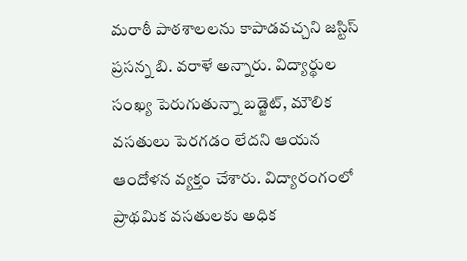మరాఠీ పాఠశాలలను కాపాడవచ్చని జస్టిస్‌ ప్రసన్న బి. వరాళే అన్నారు. విద్యార్థుల సంఖ్య పెరుగుతున్నా బడ్జెట్‌, మౌలిక వసతులు పెరగడం లేదని ఆయన ఆందోళన వ్యక్తం చేశారు. విద్యారంగంలో ప్రాథమిక వసతులకు అధిక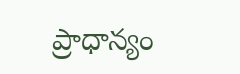ప్రాధాన్యం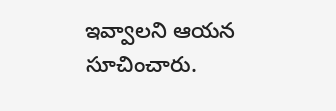ఇవ్వాలని ఆయన సూచించారు.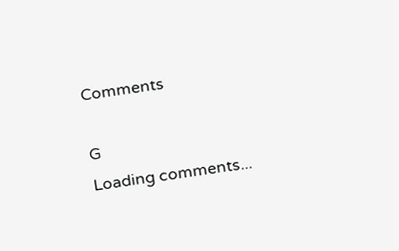Comments

G
Loading comments...